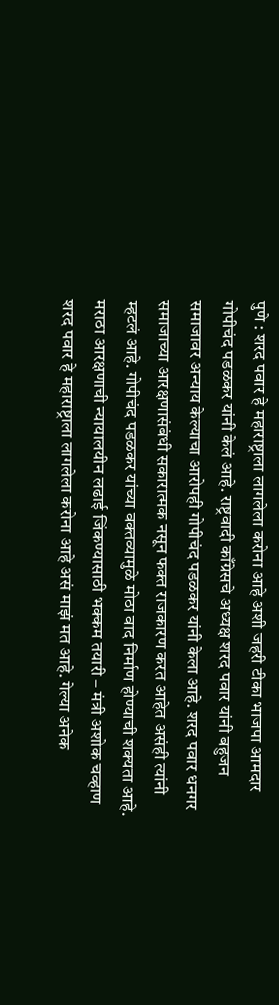पुणे : शरद पवार हे महाराष्ट्राला लागलेला करोना आहे अशी जहरी टीका भाजपा आमदार गोपीचंद पडळकर यांनी केलं आहे. राष्ट्रवादी काँग्रेसचे अध्यक्ष शरद पवार यांनी बहुजन समाजावर अन्याय केल्याचा आरोपही गोपीचंद पडळकर यांनी केला आहे. शरद पवार धनगर समाजाच्या आरक्षणासंबंधी सकारात्मक नसून फक्त राजकारण करत आहेत असंही त्यांनी म्हटलं आहे. गोपीचंद पडळकर यांच्या वक्तव्यामुळे मोठा वाद निर्माण होण्याची शक्यता आहे.
मराठा आरक्षणाची न्यायालयीन लढाई जिंकण्यासाठी भक्कम तयारी – मंत्री अशोक चव्हाण
शरद पवार हे महाराष्ट्राला लागलेला करोना आहे असं माझं मत आहे. गेल्या अनेक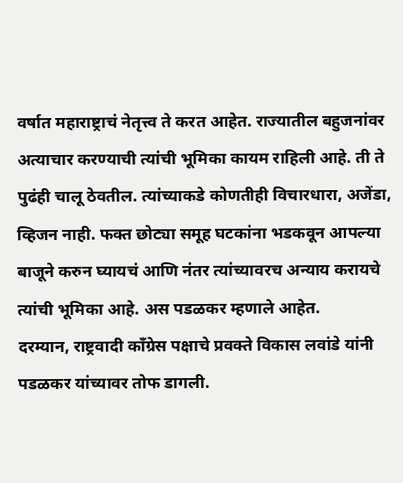वर्षात महाराष्ट्राचं नेतृत्त्व ते करत आहेत. राज्यातील बहुजनांवर अत्याचार करण्याची त्यांची भूमिका कायम राहिली आहे. ती ते पुढंही चालू ठेवतील. त्यांच्याकडे कोणतीही विचारधारा, अजेंडा, व्हिजन नाही. फक्त छोट्या समूह घटकांना भडकवून आपल्या बाजूने करुन घ्यायचं आणि नंतर त्यांच्यावरच अन्याय करायचे त्यांची भूमिका आहे. अस पडळकर म्हणाले आहेत.
दरम्यान, राष्ट्रवादी कॉंग्रेस पक्षाचे प्रवक्ते विकास लवांडे यांनी पडळकर यांच्यावर तोफ डागली.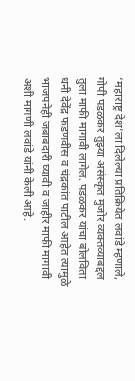‘महाराष्ट्र देश’ला दिलेल्या प्रतिक्रियेत लवांडे म्हणाले, गोपी पडळकर तुझ्या असंस्कृत मुजोर व्यक्तव्याबद्दल तुला माफी मागावी लागेल. पडळकर यांचा बोलविता धनी देवेंद्र फडणवीस व चंद्रकांत पाटील आहेत त्यामुळे भाजपनेही जबाबदारी घ्यावी व जाहीर माफी मागावी अशी मागणी लवांडे यांनी केली आहे.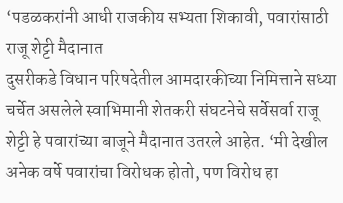‘पडळकरांनी आधी राजकीय सभ्यता शिकावी, पवारांसाठी राजू शेट्टी मैदानात
दुसरीकडे विधान परिषदेतील आमदारकीच्या निमित्ताने सध्या चर्चेत असलेले स्वाभिमानी शेतकरी संघटनेचे सर्वेसर्वा राजू शेट्टी हे पवारांच्या बाजूने मैदानात उतरले आहेत. ‘मी देखील अनेक वर्षे पवारांचा विरोधक होतो, पण विरोध हा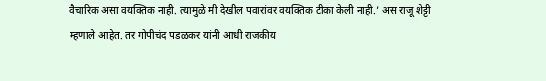वैचारिक असा वयक्तिक नाही. त्यामुळे मी देखील पवारांवर वयक्तिक टीका केली नाही.’ अस राजू शेट्टी म्हणाले आहेत. तर गोपीचंद पडळकर यांनी आधी राजकीय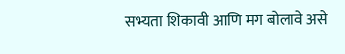सभ्यता शिकावी आणि मग बोलावे असे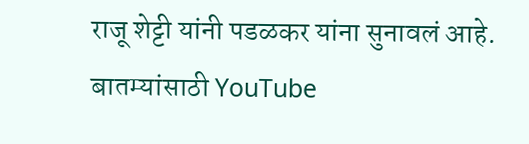राजू शेट्टी यांनी पडळकर यांना सुनावलं आहे.
बातम्यांसाठी YouTube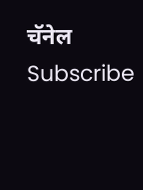चॅनेल Subscribe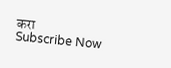करा
Subscribe Now